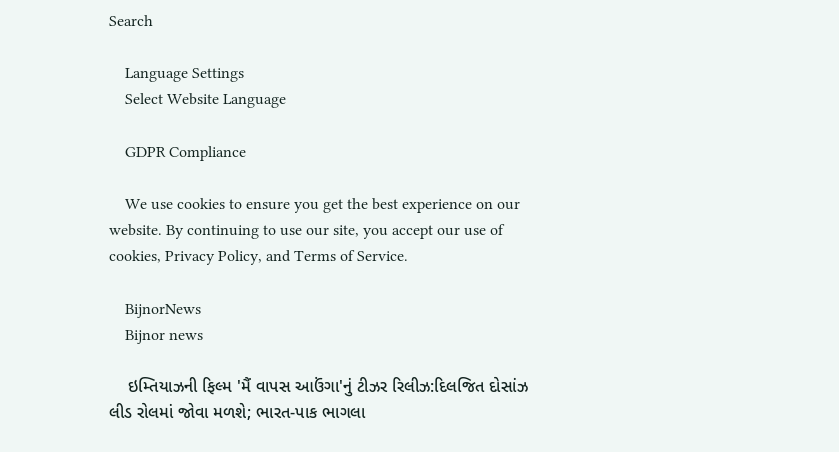Search

    Language Settings
    Select Website Language

    GDPR Compliance

    We use cookies to ensure you get the best experience on our website. By continuing to use our site, you accept our use of cookies, Privacy Policy, and Terms of Service.

    BijnorNews
    Bijnor news

    ઇમ્તિયાઝની ફિલ્મ 'મૈં વાપસ આઉંગા'નું ટીઝર રિલીઝ:દિલજિત દોસાંઝ લીડ રોલમાં જોવા મળશે; ભારત-પાક ભાગલા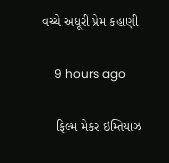વચ્ચે અધૂરી પ્રેમ કહાણી

    9 hours ago

    ફિલ્મ મેકર ઇમ્તિયાઝ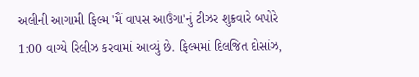અલીની આગામી ફિલ્મ 'મૈં વાપસ આઉંગા'નું ટીઝર શુક્રવારે બપોરે 1:00 વાગ્યે રિલીઝ કરવામાં આવ્યું છે. ફિલ્મમાં દિલજિત દોસાંઝ,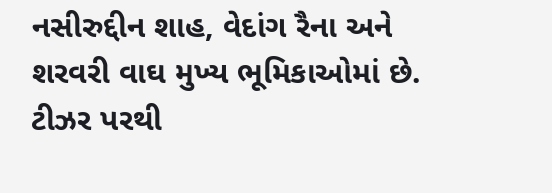નસીરુદ્દીન શાહ, વેદાંગ રૈના અને શરવરી વાઘ મુખ્ય ભૂમિકાઓમાં છે. ટીઝર પરથી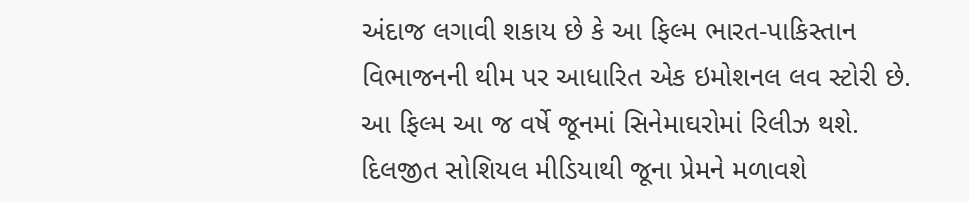અંદાજ લગાવી શકાય છે કે આ ફિલ્મ ભારત-પાકિસ્તાન વિભાજનની થીમ પર આધારિત એક ઇમોશનલ લવ સ્ટોરી છે. આ ફિલ્મ આ જ વર્ષે જૂનમાં સિનેમાઘરોમાં રિલીઝ થશે. દિલજીત સોશિયલ મીડિયાથી જૂના પ્રેમને મળાવશે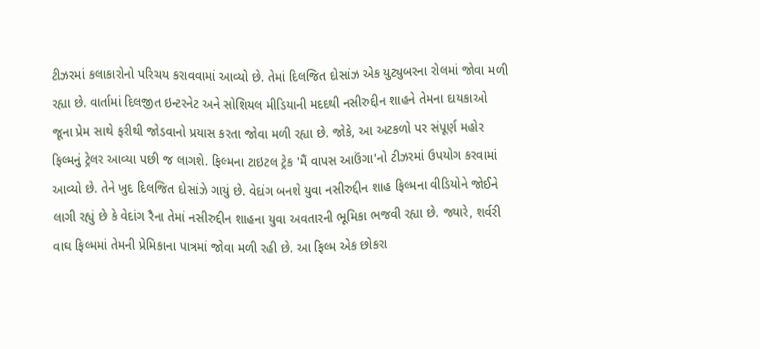ટીઝરમાં કલાકારોનો પરિચય કરાવવામાં આવ્યો છે. તેમાં દિલજિત દોસાંઝ એક યુટ્યુબરના રોલમાં જોવા મળી રહ્યા છે. વાર્તામાં દિલજીત ઇન્ટરનેટ અને સોશિયલ મીડિયાની મદદથી નસીરુદ્દીન શાહને તેમના દાયકાઓ જૂના પ્રેમ સાથે ફરીથી જોડવાનો પ્રયાસ કરતા જોવા મળી રહ્યા છે. જોકે, આ અટકળો પર સંપૂર્ણ મહોર ફિલ્મનું ટ્રેલર આવ્યા પછી જ લાગશે. ફિલ્મના ટાઇટલ ટ્રેક 'મૈં વાપસ આઉંગા'નો ટીઝરમાં ઉપયોગ કરવામાં આવ્યો છે. તેને ખુદ દિલજિત દોસાંઝે ગાયું છે. વેદાંગ બનશે યુવા નસીરુદ્દીન શાહ ફિલ્મના વીડિયોને જોઈને લાગી રહ્યું છે કે વેદાંગ રૈના તેમાં નસીરુદ્દીન શાહના યુવા અવતારની ભૂમિકા ભજવી રહ્યા છે. જ્યારે, શર્વરી વાઘ ફિલ્મમાં તેમની પ્રેમિકાના પાત્રમાં જોવા મળી રહી છે. આ ફિલ્મ એક છોકરા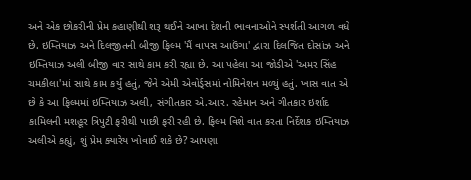અને એક છોકરીની પ્રેમ કહાણીથી શરૂ થઈને આખા દેશની ભાવનાઓને સ્પર્શતી આગળ વધે છે. ઇમ્તિયાઝ અને દિલજીતની બીજી ફિલ્મ 'મૈં વાપસ આઉંગા' દ્વારા દિલજિત દોસાંઝ અને ઇમ્તિયાઝ અલી બીજી વાર સાથે કામ કરી રહ્યા છે. આ પહેલા આ જોડીએ 'અમર સિંહ ચમકીલા'માં સાથે કામ કર્યું હતું, જેને એમી એવોર્ડ્સમાં નોમિનેશન મળ્યું હતું. ખાસ વાત એ છે કે આ ફિલ્મમાં ઇમ્તિયાઝ અલી, સંગીતકાર એ.આર. રહેમાન અને ગીતકાર ઇર્શાદ કામિલની મશહૂર ત્રિપુટી ફરીથી પાછી ફરી રહી છે. ફિલ્મ વિશે વાત કરતા નિર્દેશક ઇમ્તિયાઝ અલીએ કહ્યું, શું પ્રેમ ક્યારેય ખોવાઈ શકે છે? આપણા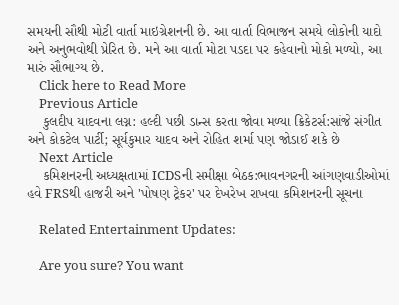સમયની સૌથી મોટી વાર્તા માઇગ્રેશનની છે. આ વાર્તા વિભાજન સમયે લોકોની યાદો અને અનુભવોથી પ્રેરિત છે. મને આ વાર્તા મોટા પડદા પર કહેવાનો મોકો મળ્યો, આ મારું સૌભાગ્ય છે.
    Click here to Read More
    Previous Article
    કુલદીપ યાદવના લગ્ન: હલ્દી પછી ડાન્સ કરતા જોવા મળ્યા ક્રિકેટર્સ:સાંજે સંગીત અને કોકટેલ પાર્ટી; સૂર્યકુમાર યાદવ અને રોહિત શર્મા પણ જોડાઈ શકે છે
    Next Article
    કમિશનરની અધ્યક્ષતામાં ICDSની સમીક્ષા બેઠક:ભાવનગરની આંગણવાડીઓમાં હવે FRSથી હાજરી અને 'પોષણ ટ્રેકર' પર દેખરેખ રાખવા કમિશનરની સૂચના

    Related Entertainment Updates:

    Are you sure? You want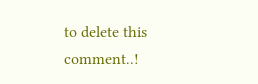to delete this comment..!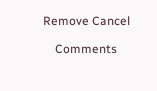Remove Cancel

    Comments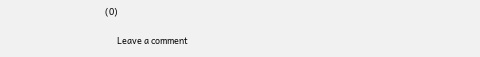(0)

      Leave a comment